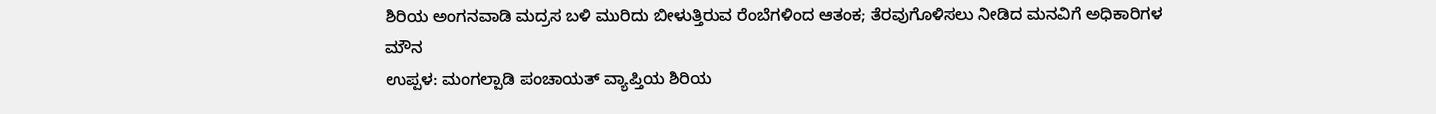ಶಿರಿಯ ಅಂಗನವಾಡಿ ಮದ್ರಸ ಬಳಿ ಮುರಿದು ಬೀಳುತ್ತಿರುವ ರೆಂಬೆಗಳಿಂದ ಆತಂಕ; ತೆರವುಗೊಳಿಸಲು ನೀಡಿದ ಮನವಿಗೆ ಅಧಿಕಾರಿಗಳ ಮೌನ
ಉಪ್ಪಳ: ಮಂಗಲ್ಪಾಡಿ ಪಂಚಾಯತ್ ವ್ಯಾಪ್ತಿಯ ಶಿರಿಯ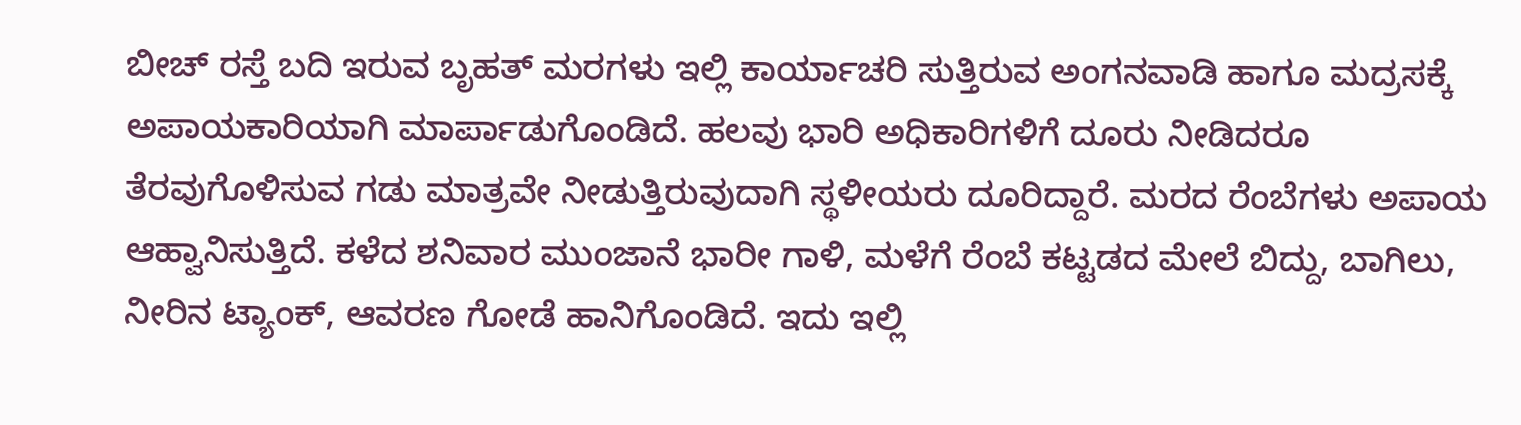ಬೀಚ್ ರಸ್ತೆ ಬದಿ ಇರುವ ಬೃಹತ್ ಮರಗಳು ಇಲ್ಲಿ ಕಾರ್ಯಾಚರಿ ಸುತ್ತಿರುವ ಅಂಗನವಾಡಿ ಹಾಗೂ ಮದ್ರಸಕ್ಕೆ ಅಪಾಯಕಾರಿಯಾಗಿ ಮಾರ್ಪಾಡುಗೊಂಡಿದೆ. ಹಲವು ಭಾರಿ ಅಧಿಕಾರಿಗಳಿಗೆ ದೂರು ನೀಡಿದರೂ ತೆರವುಗೊಳಿಸುವ ಗಡು ಮಾತ್ರವೇ ನೀಡುತ್ತಿರುವುದಾಗಿ ಸ್ಥಳೀಯರು ದೂರಿದ್ದಾರೆ. ಮರದ ರೆಂಬೆಗಳು ಅಪಾಯ ಆಹ್ವಾನಿಸುತ್ತಿದೆ. ಕಳೆದ ಶನಿವಾರ ಮುಂಜಾನೆ ಭಾರೀ ಗಾಳಿ, ಮಳೆಗೆ ರೆಂಬೆ ಕಟ್ಟಡದ ಮೇಲೆ ಬಿದ್ದು, ಬಾಗಿಲು, ನೀರಿನ ಟ್ಯಾಂಕ್, ಆವರಣ ಗೋಡೆ ಹಾನಿಗೊಂಡಿದೆ. ಇದು ಇಲ್ಲಿ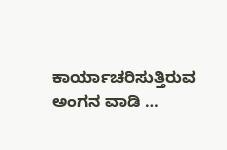ಕಾರ್ಯಾಚರಿಸುತ್ತಿರುವ ಅಂಗನ ವಾಡಿ …